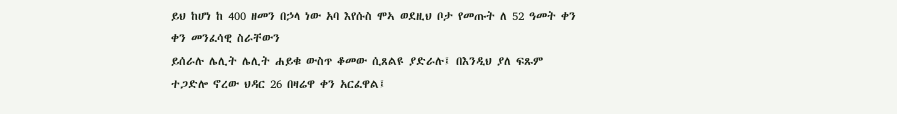ይህ ከሆነ ከ 400 ዘመን በኃላ ነው አባ እየሱስ ሞኣ ወደዚህ ቦታ የመጡት ለ 52 ዓመት ቀን ቀን መንፈሳዊ ስራቸውን
ይሰራሉ ሌሊት ሌሊት ሐይቁ ውስጥ ቆመው ሲጸልዩ ያድራሉ፤ በእንዲህ ያለ ፍጹም ተጋድሎ ኖረው ህዳር 26 በዛሬዋ ቀን አርፈዋል፤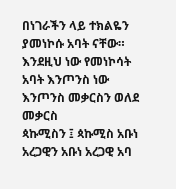በነገራችን ላይ ተክልዬን ያመነኮሱ አባት ናቸው። እንደዚህ ነው የመነኮሳት አባት እንጦንስ ነው እንጦንስ መቃርስን ወለደ መቃርስ
ጳኩሚስን ፤ ጳኩሚስ አቡነ አረጋዊን አቡነ አረጋዊ አባ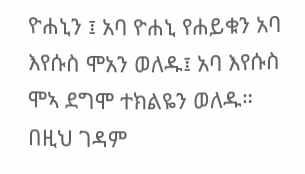ዮሐኒን ፤ አባ ዮሐኒ የሐይቁን አባ እየሱስ ሞአን ወለዱ፤ አባ እየሱስ
ሞኣ ደግሞ ተክልዬን ወለዱ። በዚህ ገዳም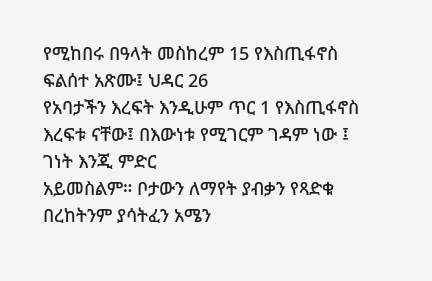የሚከበሩ በዓላት መስከረም 15 የእስጢፋኖስ ፍልሰተ አጽሙ፤ ህዳር 26
የአባታችን እረፍት እንዲሁም ጥር 1 የእስጢፋኖስ እረፍቱ ናቸው፤ በእውነቱ የሚገርም ገዳም ነው ፤ ገነት እንጂ ምድር
አይመስልም። ቦታውን ለማየት ያብቃን የጻድቁ በረከትንም ያሳትፈን አሜን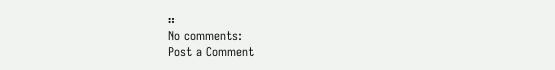።
No comments:
Post a Comment